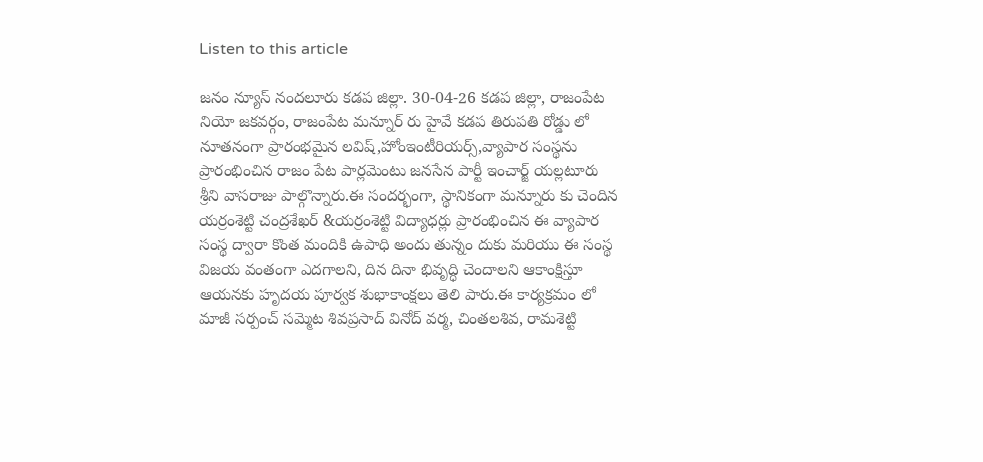Listen to this article

జనం న్యూస్ నందలూరు కడప జిల్లా. 30-04-26 కడప జిల్లా, రాజంపేట నియో జకవర్గం, రాజంపేట మన్నూర్ రు హైవే కడప తిరుపతి రోడ్డు లో నూతనంగా ప్రారంభమైన లవిష్,హోంఇంటీరియర్స్,వ్యాపార సంస్థను ప్రారంభించిన రాజం పేట పార్లమెంటు జనసేన పార్టీ ఇంచార్జ్ యల్లటూరు శ్రీని వాసరాజు పాల్గొన్నారు.ఈ సందర్భంగా, స్థానికంగా మన్నూరు కు చెందిన యర్రంశెట్టి చంద్రశేఖర్ &యర్రంశెట్టి విద్యాధర్లు ప్రారంభించిన ఈ వ్యాపార సంస్థ ద్వారా కొంత మందికి ఉపాధి అందు తున్నం దుకు మరియు ఈ సంస్థ విజయ వంతంగా ఎదగాలని, దిన దినా భివృద్ధి చెందాలని ఆకాంక్షిస్తూ ఆయనకు హృదయ పూర్వక శుభాకాంక్షలు తెలి పారు.ఈ కార్యక్రమం లో మాజీ సర్పంచ్ సమ్మెట శివప్రసాద్ వినోద్ వర్మ, చింతలశివ, రామశెట్టి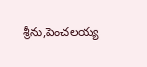శ్రీను,పెంచలయ్య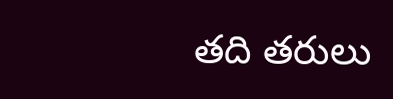తది తరులు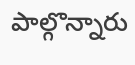పాల్గొన్నారు